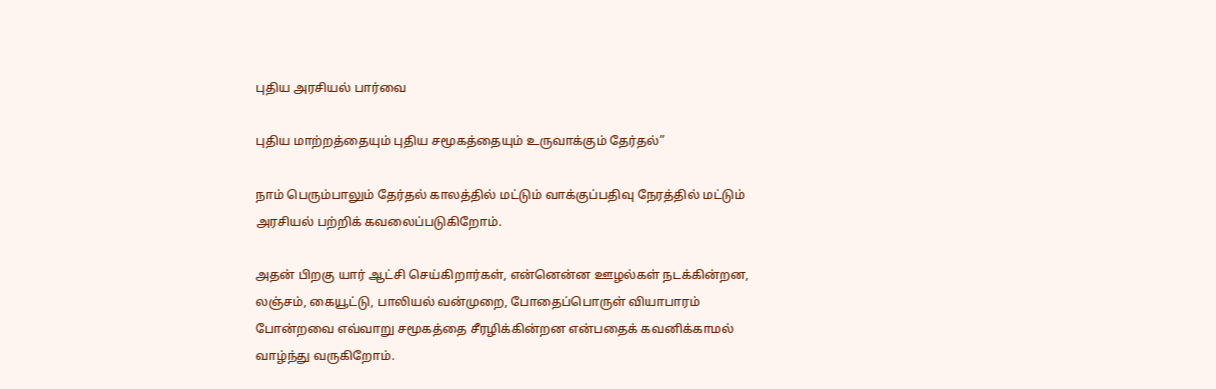புதிய அரசியல் பார்வை

புதிய மாற்றத்தையும் புதிய சமூகத்தையும் உருவாக்கும் தேர்தல்”

நாம் பெரும்பாலும் தேர்தல் காலத்தில் மட்டும் வாக்குப்பதிவு நேரத்தில் மட்டும் அரசியல் பற்றிக் கவலைப்படுகிறோம்.

அதன் பிறகு யார் ஆட்சி செய்கிறார்கள், என்னென்ன ஊழல்கள் நடக்கின்றன, லஞ்சம், கையூட்டு, பாலியல் வன்முறை, போதைப்பொருள் வியாபாரம் போன்றவை எவ்வாறு சமூகத்தை சீரழிக்கின்றன என்பதைக் கவனிக்காமல் வாழ்ந்து வருகிறோம்.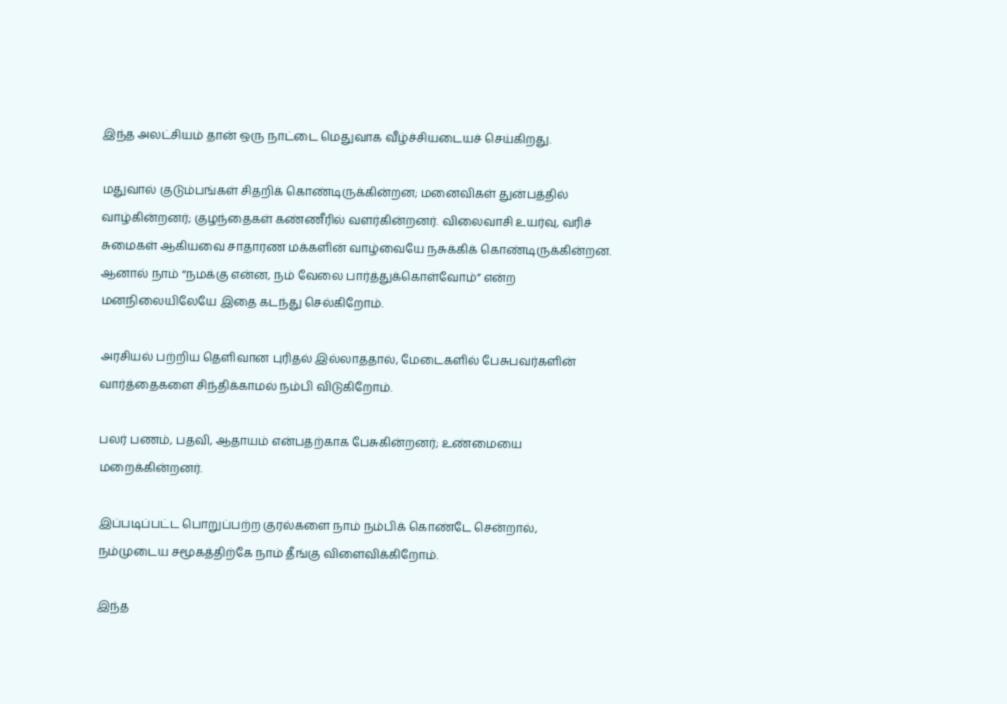இந்த அலட்சியம் தான் ஒரு நாட்டை மெதுவாக வீழ்ச்சியடையச் செய்கிறது.

மதுவால் குடும்பங்கள் சிதறிக் கொண்டிருக்கின்றன; மனைவிகள் துன்பத்தில் வாழ்கின்றனர்; குழந்தைகள் கண்ணீரில் வளர்கின்றனர். விலைவாசி உயர்வு, வரிச் சுமைகள் ஆகியவை சாதாரண மக்களின் வாழ்வையே நசுக்கிக் கொண்டிருக்கின்றன. ஆனால் நாம் “நமக்கு என்ன, நம் வேலை பார்த்துக்கொள்வோம்” என்ற மனநிலையிலேயே இதை கடந்து செல்கிறோம்.

அரசியல் பற்றிய தெளிவான புரிதல் இல்லாததால், மேடைகளில் பேசுபவர்களின் வார்த்தைகளை சிந்திக்காமல் நம்பி விடுகிறோம்.

பலர் பணம், பதவி, ஆதாயம் என்பதற்காக பேசுகின்றனர்; உண்மையை மறைக்கின்றனர்.

இப்படிப்பட்ட பொறுப்பற்ற குரல்களை நாம் நம்பிக் கொண்டே சென்றால், நம்முடைய சமூகத்திற்கே நாம் தீங்கு விளைவிக்கிறோம்.

இந்த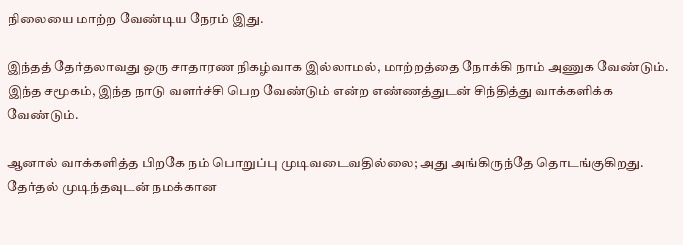நிலையை மாற்ற வேண்டிய நேரம் இது.

இந்தத் தேர்தலாவது ஒரு சாதாரண நிகழ்வாக இல்லாமல், மாற்றத்தை நோக்கி நாம் அணுக வேண்டும். இந்த சமூகம், இந்த நாடு வளர்ச்சி பெற வேண்டும் என்ற எண்ணத்துடன் சிந்தித்து வாக்களிக்க வேண்டும்.

ஆனால் வாக்களித்த பிறகே நம் பொறுப்பு முடிவடைவதில்லை; அது அங்கிருந்தே தொடங்குகிறது. தேர்தல் முடிந்தவுடன் நமக்கான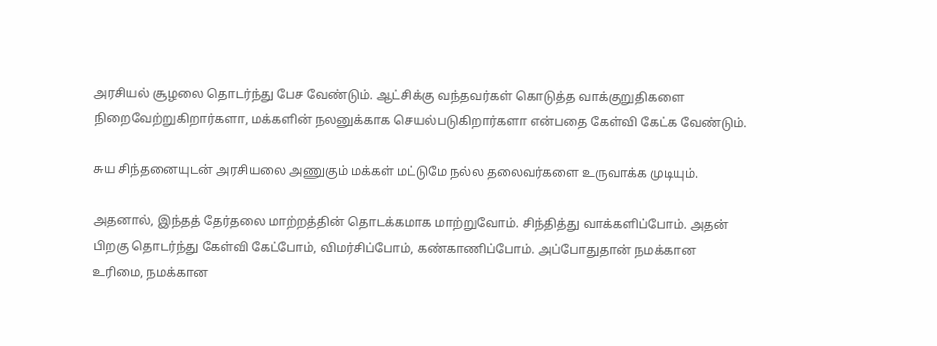அரசியல் சூழலை தொடர்ந்து பேச வேண்டும். ஆட்சிக்கு வந்தவர்கள் கொடுத்த வாக்குறுதிகளை நிறைவேற்றுகிறார்களா, மக்களின் நலனுக்காக செயல்படுகிறார்களா என்பதை கேள்வி கேட்க வேண்டும்.

சுய சிந்தனையுடன் அரசியலை அணுகும் மக்கள் மட்டுமே நல்ல தலைவர்களை உருவாக்க முடியும்.

அதனால், இந்தத் தேர்தலை மாற்றத்தின் தொடக்கமாக மாற்றுவோம். சிந்தித்து வாக்களிப்போம். அதன் பிறகு தொடர்ந்து கேள்வி கேட்போம், விமர்சிப்போம், கண்காணிப்போம். அப்போதுதான் நமக்கான உரிமை, நமக்கான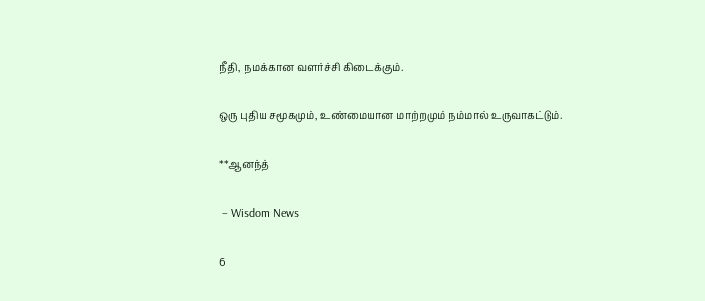நீதி, நமக்கான வளர்ச்சி கிடைக்கும்.

ஒரு புதிய சமூகமும், உண்மையான மாற்றமும் நம்மால் உருவாகட்டும்.

**ஆனந்த்

 – Wisdom News

6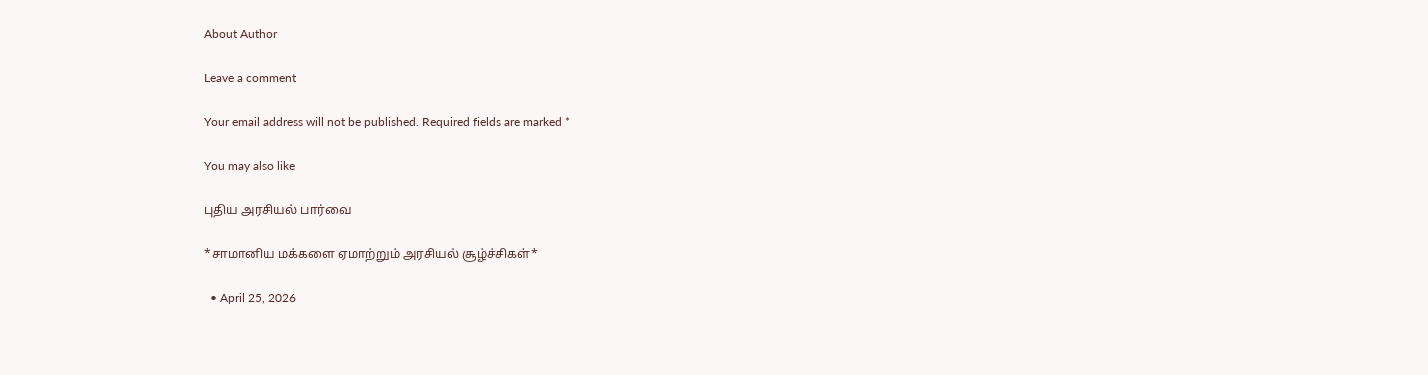About Author

Leave a comment

Your email address will not be published. Required fields are marked *

You may also like

புதிய அரசியல் பார்வை

*சாமானிய மக்களை ஏமாற்றும் அரசியல் சூழ்ச்சிகள்*

  • April 25, 2026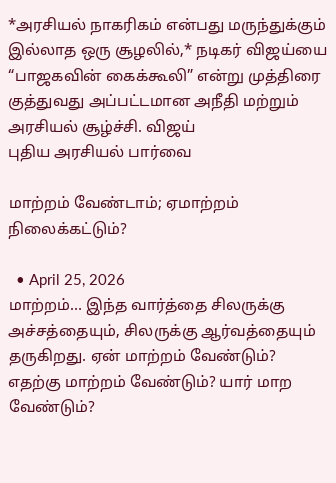*அரசியல் நாகரிகம் என்பது மருந்துக்கும் இல்லாத ஒரு சூழலில்,* நடிகர் விஜய்யை “பாஜகவின் கைக்கூலி” என்று முத்திரை குத்துவது அப்பட்டமான அநீதி மற்றும் அரசியல் சூழ்ச்சி. விஜய்
புதிய அரசியல் பார்வை

மாற்றம் வேண்டாம்; ஏமாற்றம் நிலைக்கட்டும்?

  • April 25, 2026
மாற்றம்… இந்த வார்த்தை சிலருக்கு அச்சத்தையும், சிலருக்கு ஆர்வத்தையும் தருகிறது. ஏன் மாற்றம் வேண்டும்? எதற்கு மாற்றம் வேண்டும்? யார் மாற வேண்டும்?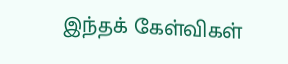இந்தக் கேள்விகள்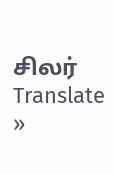சிலர்
Translate »